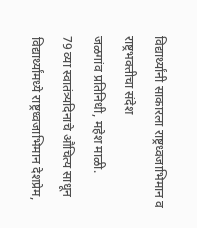विद्यार्थ्यांनी साकारला राष्ट्रध्वजाभिमान व राष्ट्रभक्तीचा संदेश
जळगांव प्रतिनिधी, महेश माळी.
79 व्या स्वातंत्र्यदिनाचे औचित्य साधून विद्यार्थ्यांमध्ये राष्ट्रध्वजाभिमान देशप्रेम,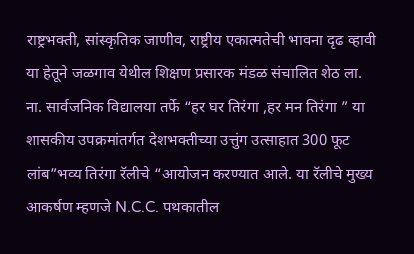राष्ट्रभक्ती, सांस्कृतिक जाणीव, राष्ट्रीय एकात्मतेची भावना दृढ व्हावी या हेतूने जळगाव येथील शिक्षण प्रसारक मंडळ संचालित शेठ ला. ना. सार्वजनिक विद्यालया तर्फे “हर घर तिरंगा ,हर मन तिरंगा ” या शासकीय उपक्रमांतर्गत देशभक्तीच्या उत्तुंग उत्साहात 300 फूट लांब”भव्य तिरंगा रॅलीचे “आयोजन करण्यात आले. या रॅलीचे मुख्य आकर्षण म्हणजे N.C.C. पथकातील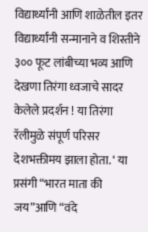विद्यार्थ्यांनी आणि शाळेतील इतर विद्यार्थ्यांनी सन्मानाने व शिस्तीने ३०० फूट लांबीच्या भव्य आणि देखणा तिरंगा ध्वजाचे सादर केलेले प्रदर्शन ! या तिरंगा रॅलीमुळे संपूर्ण परिसर देशभक्तीमय झाला होता. ‘ या प्रसंगी “भारत माता की जय”आणि “वंदे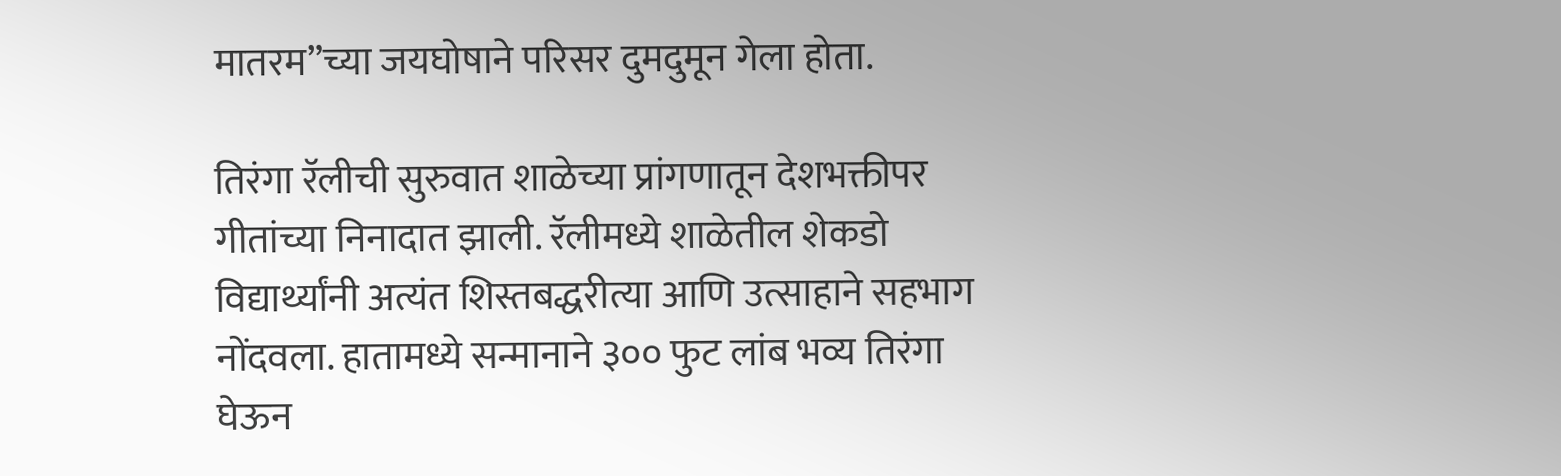मातरम”च्या जयघोषाने परिसर दुमदुमून गेला होता.

तिरंगा रॅलीची सुरुवात शाळेच्या प्रांगणातून देशभक्तीपर गीतांच्या निनादात झाली. रॅलीमध्ये शाळेतील शेकडो विद्यार्थ्यांनी अत्यंत शिस्तबद्धरीत्या आणि उत्साहाने सहभाग नोंदवला. हातामध्ये सन्मानाने ३०० फुट लांब भव्य तिरंगा घेऊन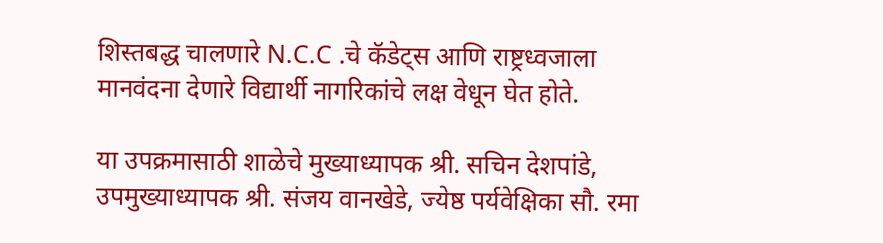शिस्तबद्ध चालणारे N.C.C .चे कॅडेट्स आणि राष्ट्रध्वजाला मानवंदना देणारे विद्यार्थी नागरिकांचे लक्ष वेधून घेत होते.

या उपक्रमासाठी शाळेचे मुख्याध्यापक श्री. सचिन देशपांडे, उपमुख्याध्यापक श्री. संजय वानखेडे, ज्येष्ठ पर्यवेक्षिका सौ. रमा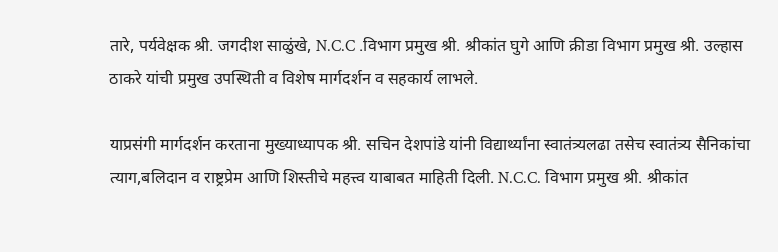तारे, पर्यवेक्षक श्री. जगदीश साळुंखे, N.C.C .विभाग प्रमुख श्री. श्रीकांत घुगे आणि क्रीडा विभाग प्रमुख श्री. उल्हास ठाकरे यांची प्रमुख उपस्थिती व विशेष मार्गदर्शन व सहकार्य लाभले.

याप्रसंगी मार्गदर्शन करताना मुख्याध्यापक श्री. सचिन देशपांडे यांनी विद्यार्थ्यांना स्वातंत्र्यलढा तसेच स्वातंत्र्य सैनिकांचा त्याग,बलिदान व राष्ट्रप्रेम आणि शिस्तीचे महत्त्व याबाबत माहिती दिली. N.C.C. विभाग प्रमुख श्री. श्रीकांत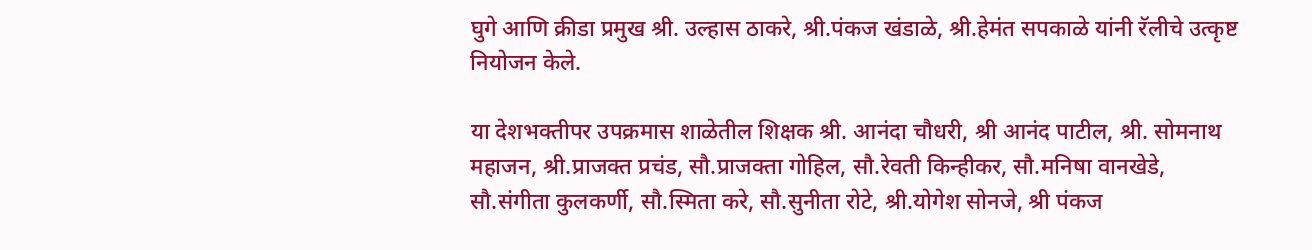घुगे आणि क्रीडा प्रमुख श्री. उल्हास ठाकरे, श्री.पंकज खंडाळे, श्री.हेमंत सपकाळे यांनी रॅलीचे उत्कृष्ट नियोजन केले.

या देशभक्तीपर उपक्रमास शाळेतील शिक्षक श्री. आनंदा चौधरी, श्री आनंद पाटील, श्री. सोमनाथ महाजन, श्री.प्राजक्त प्रचंड, सौ.प्राजक्ता गोहिल, सौ.रेवती किन्हीकर, सौ.मनिषा वानखेडे, सौ.संगीता कुलकर्णी, सौ.स्मिता करे, सौ.सुनीता रोटे, श्री.योगेश सोनजे, श्री पंकज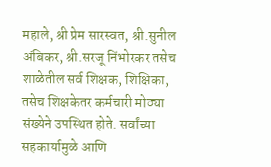महाले, श्री प्रेम सारस्वत, श्री.सुनील अंबिकर, श्री.सरजू निंभोरकर तसेच शाळेतील सर्व शिक्षक, शिक्षिका, तसेच शिक्षकेतर कर्मचारी मोठ्या संख्येने उपस्थित होते. सर्वांच्या सहकार्यामुळे आणि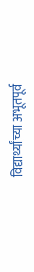विद्यार्थ्यांच्या अभूतपूर्व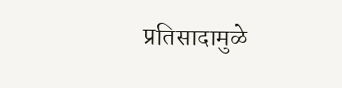प्रतिसादामुळे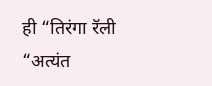ही “तिरंगा रॅली “अत्यंत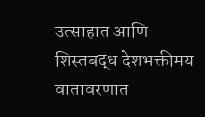उत्साहात आणि शिस्तबद्ध देशभक्तीमय वातावरणात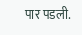पार पडली.